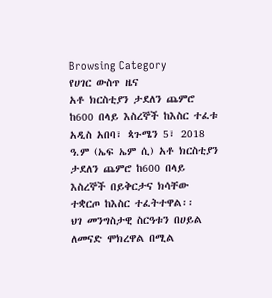Browsing Category
የሀገር ውስጥ ዜና
አቶ ክርስቲያን ታደለን ጨምሮ ከ600 በላይ እስረኞች ከእስር ተፈቱ
አዲስ አበባ፣ ጳጉሜን 5፣ 2018 ዓ.ም (ኤፍ ኤም ሲ) አቶ ክርስቲያን ታደለን ጨምሮ ከ600 በላይ እስረኞች በይቅርታና ክሳቸው ተቋርጦ ከእስር ተፈትተዋል፡፡
ህገ መንግስታዊ ስርዓቱን በሀይል ለመናድ ሞክረዋል በሚል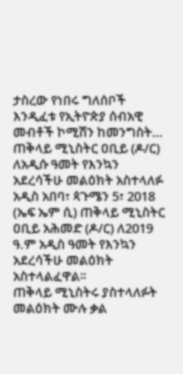ታስረው የነበሩ ግለሰቦች እንዲፈቱ የኢትዮጵያ ሰብአዊ መብቶች ኮሚሽን ከመንግስት…
ጠቅላይ ሚኒስትር ዐቢይ (ዶ/ር) ለአዲሱ ዓመት የእንኳን አደረሳችሁ መልዕክት አስተላለፉ
አዲስ አበባ፣ ጳጉሜን 5፣ 2018 (ኤፍ ኤም ሲ) ጠቅላይ ሚኒስትር ዐቢይ አሕመድ (ዶ/ር) ለ2019 ዓ.ም አዲስ ዓመት የእንኳን አደረሳችሁ መልዕክት አስተላልፈዋል፡፡
ጠቅላይ ሚኒስትሩ ያስተላለፉት መልዕክት ሙሉ ቃል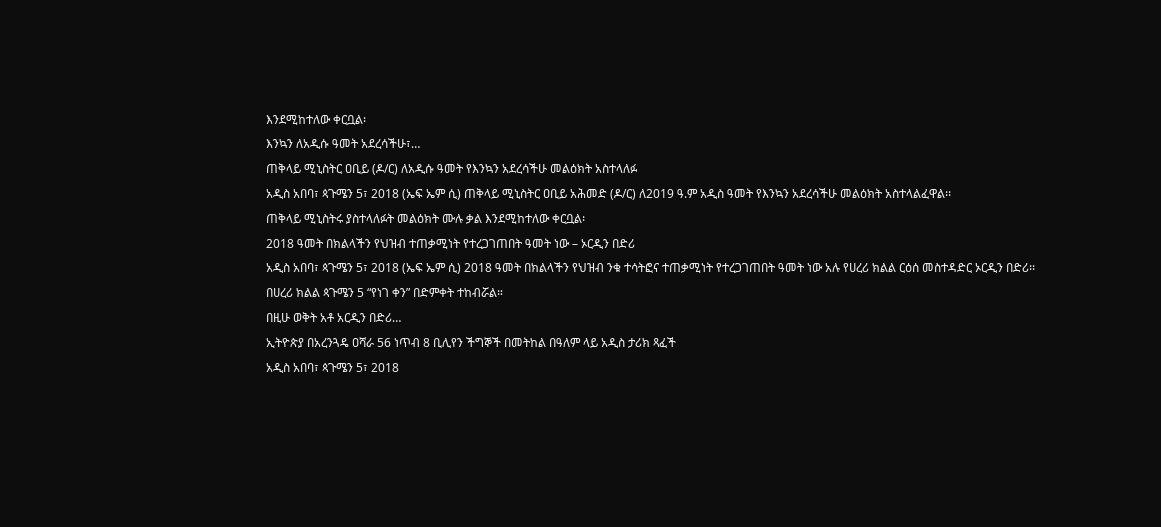እንደሚከተለው ቀርቧል፡
እንኳን ለአዲሱ ዓመት አደረሳችሁ፣…
ጠቅላይ ሚኒስትር ዐቢይ (ዶ/ር) ለአዲሱ ዓመት የእንኳን አደረሳችሁ መልዕክት አስተላለፉ
አዲስ አበባ፣ ጳጉሜን 5፣ 2018 (ኤፍ ኤም ሲ) ጠቅላይ ሚኒስትር ዐቢይ አሕመድ (ዶ/ር) ለ2019 ዓ.ም አዲስ ዓመት የእንኳን አደረሳችሁ መልዕክት አስተላልፈዋል፡፡
ጠቅላይ ሚኒስትሩ ያስተላለፉት መልዕክት ሙሉ ቃል እንደሚከተለው ቀርቧል፡
2018 ዓመት በክልላችን የህዝብ ተጠቃሚነት የተረጋገጠበት ዓመት ነው – ኦርዲን በድሪ
አዲስ አበባ፣ ጳጉሜን 5፣ 2018 (ኤፍ ኤም ሲ) 2018 ዓመት በክልላችን የህዝብ ንቁ ተሳትፎና ተጠቃሚነት የተረጋገጠበት ዓመት ነው አሉ የሀረሪ ክልል ርዕሰ መስተዳድር ኦርዲን በድሪ፡፡
በሀረሪ ክልል ጳጉሜን 5 “የነገ ቀን” በድምቀት ተከብሯል።
በዚሁ ወቅት አቶ አርዲን በድሪ…
ኢትዮጵያ በአረንጓዴ ዐሻራ 56 ነጥብ 8 ቢሊየን ችግኞች በመትከል በዓለም ላይ አዲስ ታሪክ ጻፈች
አዲስ አበባ፣ ጳጉሜን 5፣ 2018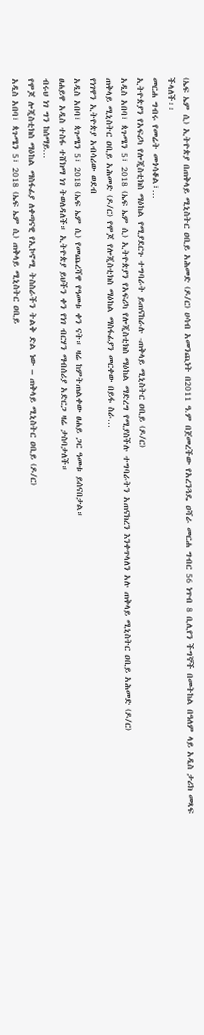(ኤፍ ኤም ሲ) ኢትዮጵያ በጠቅላይ ሚኒስትር ዐቢይ አሕመድ (ዶ/ር) ሀሳብ አመንጪነት በ2011 ዓ.ም በጀመረችው የአረንጓዴ ዐሻራ መርሐ ግብር 56 ነጥብ 8 ቢሊየን ችግኞች በመትከል በዓለም ላይ አዲስ ታሪክ መጻፍ ችላለች፡፡
መርሐ ግብሩ የመሬት መጎሳቆል፣…
ኢትዮጵያን የአፍሪካ የሎጂስቲክስ ማዕከል የሚያደርጉ ተግባራት ይጠናከራሉ -ጠቅላይ ሚኒስትር ዐቢይ (ዶ/ር)
አዲስ አበባ፣ ጳጉሜን 5፣ 2018 (ኤፍ ኤም ሲ) ኢትዮጵያን የአፍሪካ የሎጂስቲክስ ማዕከል ማድረግ የሚያስችሉ ተግባራትን አጠናክረን እንቀጥላለን አሉ ጠቅላይ ሚኒስትር ዐቢይ አሕመድ (ዶ/ር)
ጠቅላይ ሚኒስትር ዐቢይ አሕመድ (ዶ/ር) የሞጆ የሎጂስቲክስ ማዕከል ማስፋፊያን መርቀው በይፋ ስራ…
የነገዋን ኢትዮጵያ አብሳሪው ወደብ
አዲስ አበባ፣ ጳጉሜን 5፣ 2018 (ኤፍ ኤም ሲ) የመጨረሻዋ የዓመቱ ቀን ናት። ዛሬ ከምትጠልቀው ፀሐይ ጋር ዓመቱ ይሰናበታል።
ፀሐይዋ አዲስ ተስፋ ተሸክማ ነገ ትወለዳለች። ኢትዮጵያ ይህችን ቀን የነገ ብርሃን ማብሰሪያ አድርጋ ዛሬ ታስባታለች።
ብሩህ ነገ ግን ከሰማይ…
የሞጆ ሎጂስቲክስ ማዕከል ማስፋፊያ ለቀጣናዊ የኢኮኖሚ ትስስራችን ትልቅ ድል ነው – ጠቅላይ ሚኒስትር ዐቢይ (ዶ/ር)
አዲስ አበባ፣ ጳጉሜን 5፣ 2018 (ኤፍ ኤም ሲ) ጠቅላይ ሚኒስትር ዐቢይ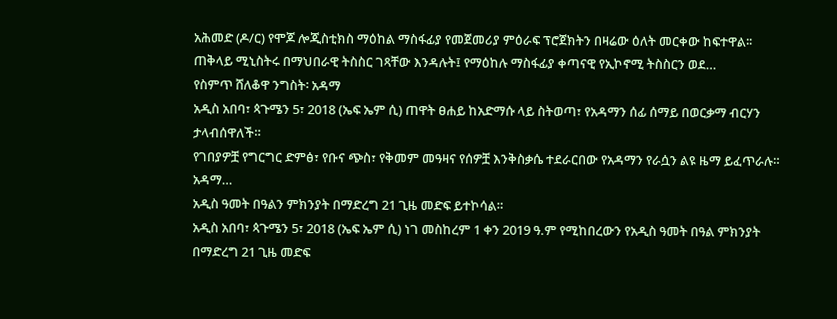አሕመድ (ዶ/ር) የሞጆ ሎጂስቲክስ ማዕከል ማስፋፊያ የመጀመሪያ ምዕራፍ ፕሮጀክትን በዛሬው ዕለት መርቀው ከፍተዋል፡፡
ጠቅላይ ሚኒስትሩ በማህበራዊ ትስስር ገጻቸው እንዳሉት፤ የማዕከሉ ማስፋፊያ ቀጣናዊ የኢኮኖሚ ትስስርን ወደ…
የስምጥ ሸለቆዋ ንግስት፡ አዳማ
አዲስ አበባ፣ ጳጉሜን 5፣ 2018 (ኤፍ ኤም ሲ) ጠዋት ፀሐይ ከአድማሱ ላይ ስትወጣ፣ የአዳማን ሰፊ ሰማይ በወርቃማ ብርሃን ታላብሰዋለች።
የገበያዎቿ የግርግር ድምፅ፣ የቡና ጭስ፣ የቅመም መዓዛና የሰዎቿ እንቅስቃሴ ተደራርበው የአዳማን የራሷን ልዩ ዜማ ይፈጥራሉ።
አዳማ…
አዲስ ዓመት በዓልን ምክንያት በማድረግ 21 ጊዜ መድፍ ይተኮሳል።
አዲስ አበባ፣ ጳጉሜን 5፣ 2018 (ኤፍ ኤም ሲ) ነገ መስከረም 1 ቀን 2019 ዓ.ም የሚከበረውን የአዲስ ዓመት በዓል ምክንያት በማድረግ 21 ጊዜ መድፍ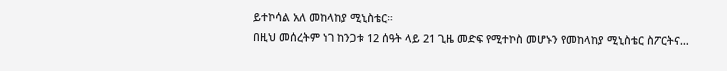ይተኮሳል አለ መከላከያ ሚኒስቴር።
በዚህ መሰረትም ነገ ከንጋቱ 12 ሰዓት ላይ 21 ጊዜ መድፍ የሚተኮስ መሆኑን የመከላከያ ሚኒስቴር ስፖርትና…